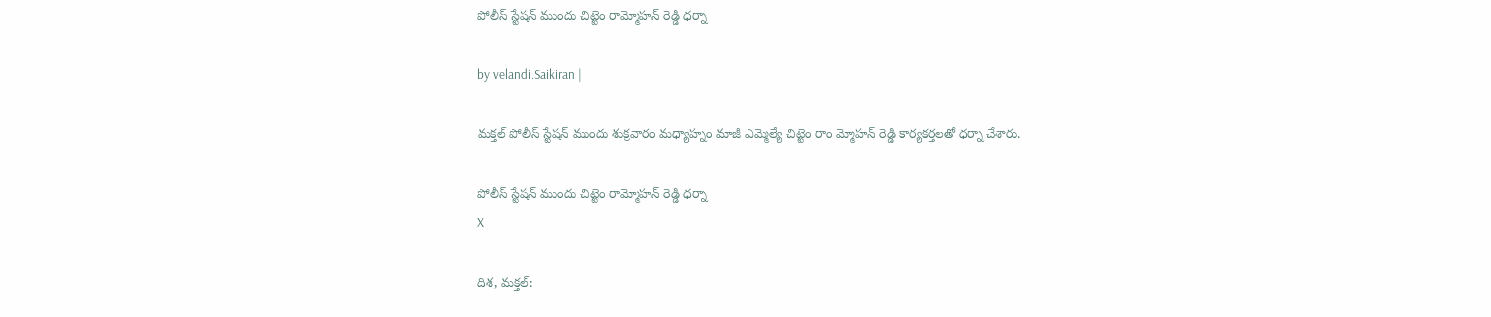పోలీస్ స్టేషన్ ముందు చిట్టెం రామ్మోహన్ రెడ్డి ధర్నా

by velandi.Saikiran |

మక్తల్ పోలీస్ స్టేషన్ ముందు శుక్రవారం మధ్యాహ్నం మాజీ ఎమ్మెల్యే చిట్టెం రాం మ్మోహన్ రెడ్డి కార్యకర్తలతో ధర్నా చేశారు.

పోలీస్ స్టేషన్ ముందు చిట్టెం రామ్మోహన్ రెడ్డి ధర్నా
X

దిశ, మక్తల్: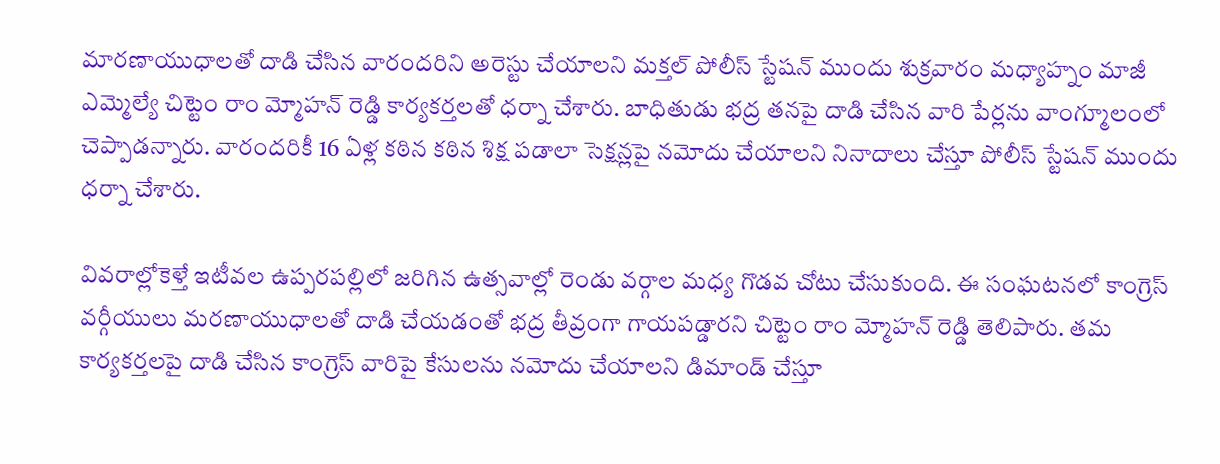మారణాయుధాలతో దాడి చేసిన వారందరిని అరెస్టు చేయాలని మక్తల్ పోలీస్ స్టేషన్ ముందు శుక్రవారం మధ్యాహ్నం మాజీ ఎమ్మెల్యే చిట్టెం రాం మ్మోహన్ రెడ్డి కార్యకర్తలతో ధర్నా చేశారు. బాధితుడు భద్ర తనపై దాడి చేసిన వారి పేర్లను వాంగ్మూలంలో చెప్పాడ‌న్నారు. వారందరికీ 16 ఏళ్ల కఠిన కఠిన శిక్ష పడాలా సెక్షన్లపై నమోదు చేయాలని నినాదాలు చేస్తూ పోలీస్ స్టేషన్ ముందు ధర్నా చేశారు.

వివరాల్లోకెళ్తే ఇటీవల ఉప్పరపల్లిలో జరిగిన ఉత్సవాల్లో రెండు వర్గాల మధ్య గొడ‌వ చోటు చేసుకుంది. ఈ సంఘ‌ట‌న‌లో కాంగ్రెస్ వర్గీయులు మరణాయుధాలతో దాడి చేయడంతో భద్ర తీవ్రంగా గాయపడ్డారని చిట్టెం రాం మ్మోహన్ రెడ్డి తెలిపారు. తమ కార్యకర్తలపై దాడి చేసిన కాంగ్రెస్ వారిపై కేసులను నమోదు చేయాలని డిమాండ్ చేస్తూ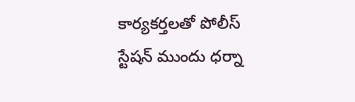కార్యకర్తలతో పోలీస్ స్టేషన్ ముందు ధర్నా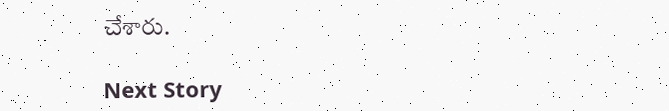చేశారు.

Next Story